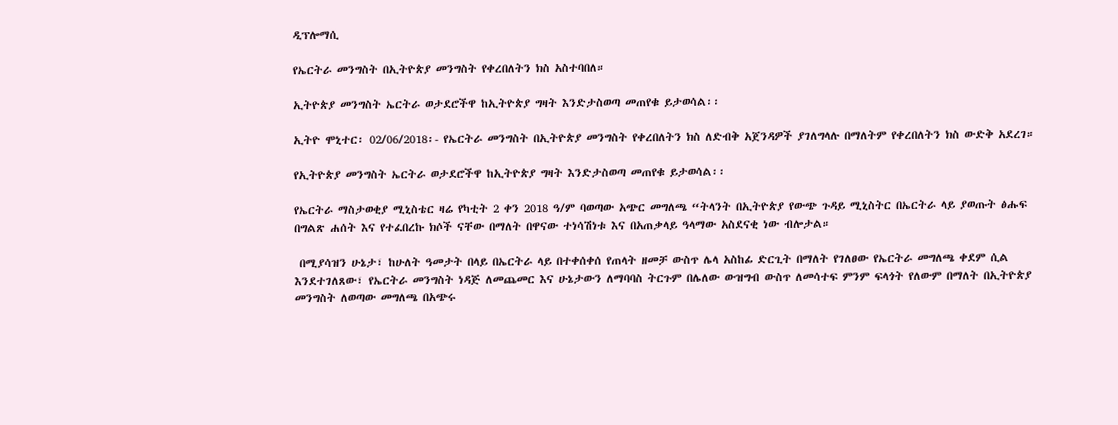ዲፕሎማሲ

የኤርትራ መንግስት በኢትዮጵያ መንግስት የቀረበለትን ክስ አስተባበለ።

ኢትዮጵያ መንግስት ኤርትራ ወታደሮችዋ ከኢትዮጵያ ግዛት እንድታስወጣ መጠየቁ ይታወሳል፡፡

ኢትዮ ሞኒተር፡ 02/06/2018፡- የኤርትራ መንግስት በኢትዮጵያ መንግስት የቀረበለትን ክስ ለድብቅ አጀንዳዎች ያገለግላሉ በማለትም የቀረበለትን ክስ ውድቅ አደረገ።

የኢትዮጵያ መንግስት ኤርትራ ወታደሮችዋ ከኢትዮጵያ ግዛት እንድታስወጣ መጠየቁ ይታወሳል፡፡

የኤርትራ ማስታወቂያ ሚኒስቴር ዛሬ የካቲት 2 ቀን 2018 ዓ/ም ባወጣው አጭር መግለጫ “ትላንት በኢትዮጵያ የውጭ ጉዳይ ሚኒስትር በኤርትራ ላይ ያወጡት ፅሑፍ በግልጽ ሐሰት እና የተፈበረኩ ክሶች ናቸው በማለት በዋናው ተነሳሽነቱ እና በአጠቃላይ ዓላማው አስደናቂ ነው ብሎታል።

 በሚያሳዝን ሁኔታ፣ ከሁለት ዓመታት በላይ በኤርትራ ላይ በተቀሰቀሰ የጠላት ዘመቻ ውስጥ ሌላ አስከፊ ድርጊት በማለት የገለፀው የኤርትራ መግለጫ ቀደም ሲል እንደተገለጸው፣ የኤርትራ መንግስት ነዳጅ ለመጨመር እና ሁኔታውን ለማባባስ ትርጉም በሌለው ውዝግብ ውስጥ ለመሳተፍ ምንም ፍላጎት የለውም በማለት በኢትዮጵያ መንግስት ለወጣው መግለጫ በአጭሩ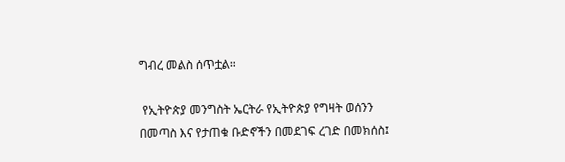ግብረ መልስ ሰጥቷል።

 የኢትዮጵያ መንግስት ኤርትራ የኢትዮጵያ የግዛት ወሰንን በመጣስ እና የታጠቁ ቡድኖችን በመደገፍ ረገድ በመክሰስ፤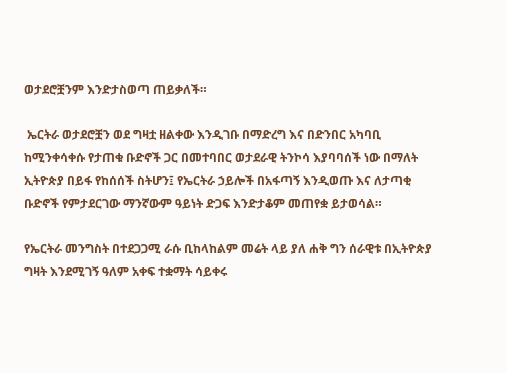ወታደሮቿንም እንድታስወጣ ጠይቃለች።

 ኤርትራ ወታደሮቿን ወደ ግዛቷ ዘልቀው እንዲገቡ በማድረግ እና በድንበር አካባቢ ከሚንቀሳቀሱ የታጠቁ ቡድኖች ጋር በመተባበር ወታደራዊ ትንኮሳ እያባባሰች ነው በማለት ኢትዮጵያ በይፋ የከሰሰች ስትሆን፤ የኤርትራ ኃይሎች በአፋጣኝ እንዲወጡ እና ለታጣቂ ቡድኖች የምታደርገው ማንኛውም ዓይነት ድጋፍ እንድታቆም መጠየቋ ይታወሳል።

የኤርትራ መንግስት በተደጋጋሚ ራሱ ቢከላከልም መሬት ላይ ያለ ሐቅ ግን ሰራዊቱ በኢትዮጵያ ግዛት እንደሚገኝ ዓለም አቀፍ ተቋማት ሳይቀሩ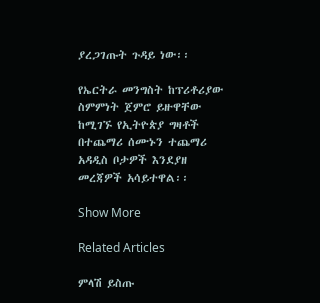ያረጋገጡት ጉዳይ ነው፡፡

የኤርትራ መንግስት ከፕሪቶሪያው ስምምነት ጀምሮ ይዙዋቸው ከሚገኙ የኢትዮጵያ ግዛቶች በተጨማሪ ሰሙኑን ተጨማሪ አዳዲስ ቦታዎች እንደያዘ መረጃዎች አሳይተዋል፡፡

Show More

Related Articles

ምላሽ ይስጡ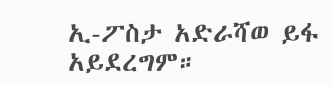ኢ-ፖስታ አድራሻወ ይፋ አይደረግም።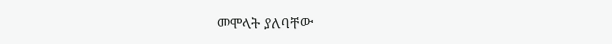መሞላት ያለባቸው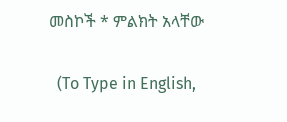መስኮች * ምልክት አላቸው

  (To Type in English,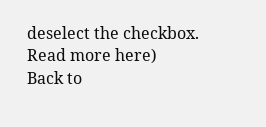deselect the checkbox. Read more here)
Back to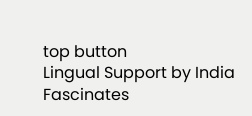top button
Lingual Support by India Fascinates